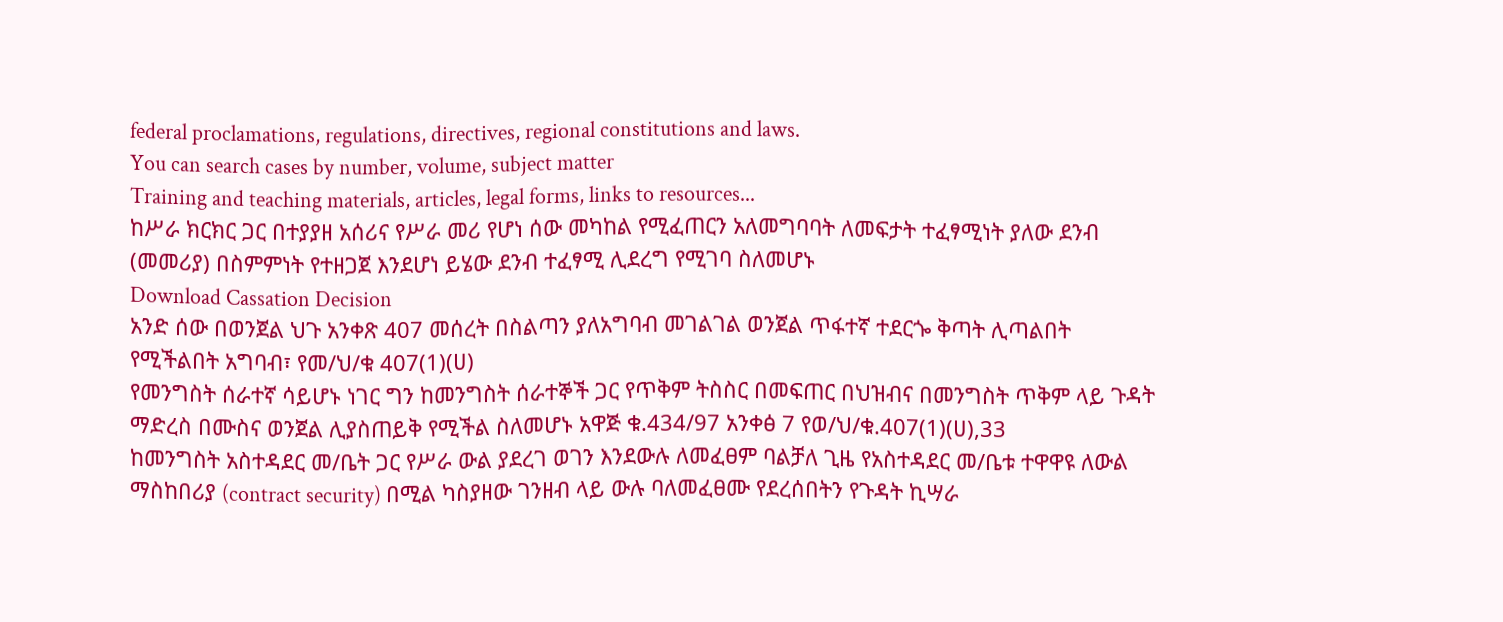federal proclamations, regulations, directives, regional constitutions and laws.
You can search cases by number, volume, subject matter
Training and teaching materials, articles, legal forms, links to resources...
ከሥራ ክርክር ጋር በተያያዘ አሰሪና የሥራ መሪ የሆነ ሰው መካከል የሚፈጠርን አለመግባባት ለመፍታት ተፈፃሚነት ያለው ደንብ (መመሪያ) በስምምነት የተዘጋጀ እንደሆነ ይሄው ደንብ ተፈፃሚ ሊደረግ የሚገባ ስለመሆኑ
Download Cassation Decision
አንድ ሰው በወንጀል ህጉ አንቀጽ 407 መሰረት በስልጣን ያለአግባብ መገልገል ወንጀል ጥፋተኛ ተደርጐ ቅጣት ሊጣልበት የሚችልበት አግባብ፣ የመ/ህ/ቁ 407(1)(ሀ)
የመንግስት ሰራተኛ ሳይሆኑ ነገር ግን ከመንግስት ሰራተኞች ጋር የጥቅም ትስስር በመፍጠር በህዝብና በመንግስት ጥቅም ላይ ጉዳት ማድረስ በሙስና ወንጀል ሊያስጠይቅ የሚችል ስለመሆኑ አዋጅ ቁ.434/97 አንቀፅ 7 የወ/ህ/ቁ.407(1)(ሀ),33
ከመንግስት አስተዳደር መ/ቤት ጋር የሥራ ውል ያደረገ ወገን እንደውሉ ለመፈፀም ባልቻለ ጊዜ የአስተዳደር መ/ቤቱ ተዋዋዩ ለውል ማስከበሪያ (contract security) በሚል ካስያዘው ገንዘብ ላይ ውሉ ባለመፈፀሙ የደረሰበትን የጉዳት ኪሣራ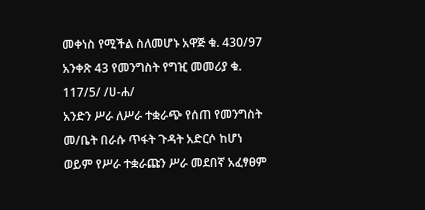መቀነስ የሚችል ስለመሆኑ አዋጅ ቁ. 430/97 አንቀጽ 43 የመንግስት የግዢ መመሪያ ቁ. 117/5/ /ሀ-ሐ/
አንድን ሥራ ለሥራ ተቋራጭ የሰጠ የመንግስት መ/ቤት በራሱ ጥፋት ጉዳት አድርሶ ከሆነ ወይም የሥራ ተቋራጩን ሥራ መደበኛ አፈፃፀም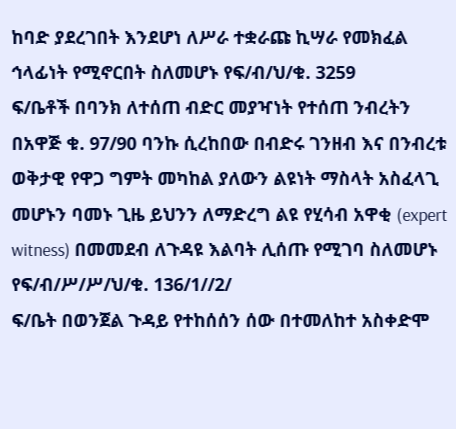ከባድ ያደረገበት እንደሆነ ለሥራ ተቋራጩ ኪሣራ የመክፈል ኅላፊነት የሚኖርበት ስለመሆኑ የፍ/ብ/ህ/ቁ. 3259
ፍ/ቤቶች በባንክ ለተሰጠ ብድር መያዣነት የተሰጠ ንብረትን በአዋጅ ቁ. 97/90 ባንኩ ሲረከበው በብድሩ ገንዘብ እና በንብረቱ ወቅታዊ የዋጋ ግምት መካከል ያለውን ልዩነት ማስላት አስፈላጊ መሆኑን ባመኑ ጊዜ ይህንን ለማድረግ ልዩ የሂሳብ አዋቂ (expert witness) በመመደብ ለጉዳዩ እልባት ሊሰጡ የሚገባ ስለመሆኑ የፍ/ብ/ሥ/ሥ/ህ/ቁ. 136/1//2/
ፍ/ቤት በወንጀል ጉዳይ የተከሰሰን ሰው በተመለከተ አስቀድሞ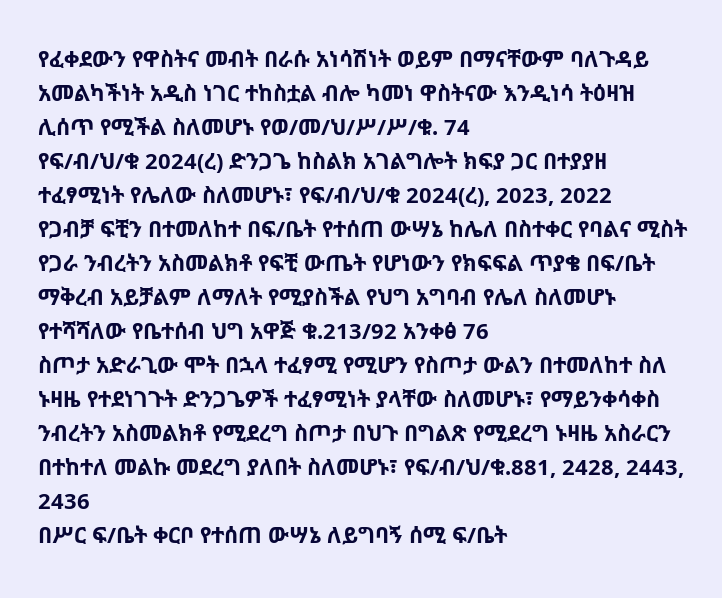የፈቀደውን የዋስትና መብት በራሱ አነሳሽነት ወይም በማናቸውም ባለጉዳይ አመልካችነት አዲስ ነገር ተከስቷል ብሎ ካመነ ዋስትናው እንዲነሳ ትዕዛዝ ሊሰጥ የሚችል ስለመሆኑ የወ/መ/ህ/ሥ/ሥ/ቁ. 74
የፍ/ብ/ህ/ቁ 2024(ረ) ድንጋጌ ከስልክ አገልግሎት ክፍያ ጋር በተያያዘ ተፈፃሚነት የሌለው ስለመሆኑ፣ የፍ/ብ/ህ/ቁ 2024(ረ), 2023, 2022
የጋብቻ ፍቺን በተመለከተ በፍ/ቤት የተሰጠ ውሣኔ ከሌለ በስተቀር የባልና ሚስት የጋራ ንብረትን አስመልክቶ የፍቺ ውጤት የሆነውን የክፍፍል ጥያቄ በፍ/ቤት ማቅረብ አይቻልም ለማለት የሚያስችል የህግ አግባብ የሌለ ስለመሆኑ የተሻሻለው የቤተሰብ ህግ አዋጅ ቁ.213/92 አንቀፅ 76
ስጦታ አድራጊው ሞት በኋላ ተፈፃሚ የሚሆን የስጦታ ውልን በተመለከተ ስለ ኑዛዜ የተደነገጉት ድንጋጌዎች ተፈፃሚነት ያላቸው ስለመሆኑ፣ የማይንቀሳቀስ ንብረትን አስመልክቶ የሚደረግ ስጦታ በህጉ በግልጽ የሚደረግ ኑዛዜ አስራርን በተከተለ መልኩ መደረግ ያለበት ስለመሆኑ፣ የፍ/ብ/ህ/ቁ.881, 2428, 2443, 2436
በሥር ፍ/ቤት ቀርቦ የተሰጠ ውሣኔ ለይግባኝ ሰሚ ፍ/ቤት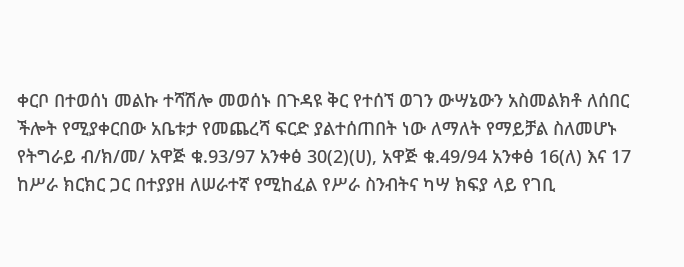ቀርቦ በተወሰነ መልኩ ተሻሽሎ መወሰኑ በጉዳዩ ቅር የተሰኘ ወገን ውሣኔውን አስመልክቶ ለሰበር ችሎት የሚያቀርበው አቤቱታ የመጨረሻ ፍርድ ያልተሰጠበት ነው ለማለት የማይቻል ስለመሆኑ የትግራይ ብ/ክ/መ/ አዋጅ ቁ.93/97 አንቀፅ 30(2)(ሀ), አዋጅ ቁ.49/94 አንቀፅ 16(ለ) እና 17
ከሥራ ክርክር ጋር በተያያዘ ለሠራተኛ የሚከፈል የሥራ ስንብትና ካሣ ክፍያ ላይ የገቢ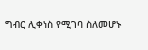ግብር ሊቀነስ የሚገባ ስለመሆኑ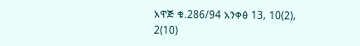አዋጅ ቁ.286/94 አንቀፅ 13, 10(2), 2(10)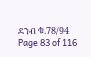ደንብ ቁ.78/94
Page 83 of 116